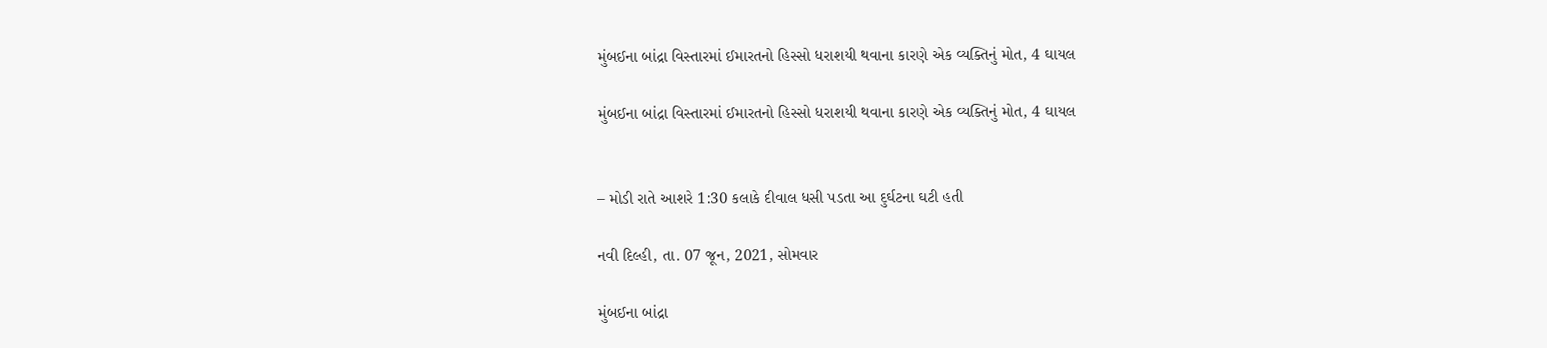મુંબઈના બાંદ્રા વિસ્તારમાં ઈમારતનો હિસ્સો ધરાશયી થવાના કારણે એક વ્યક્તિનું મોત, 4 ઘાયલ

મુંબઈના બાંદ્રા વિસ્તારમાં ઈમારતનો હિસ્સો ધરાશયી થવાના કારણે એક વ્યક્તિનું મોત, 4 ઘાયલ


– મોડી રાતે આશરે 1:30 કલાકે દીવાલ ધસી પડતા આ દુર્ઘટના ઘટી હતી

નવી દિલ્હી, તા. 07 જૂન, 2021, સોમવાર

મુંબઈના બાંદ્રા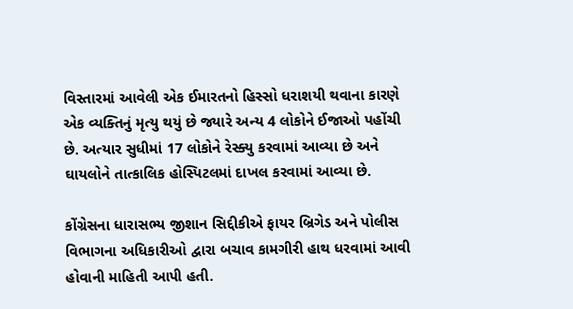વિસ્તારમાં આવેલી એક ઈમારતનો હિસ્સો ધરાશયી થવાના કારણે એક વ્યક્તિનું મૃત્યુ થયું છે જ્યારે અન્ય 4 લોકોને ઈજાઓ પહોંચી છે. અત્યાર સુધીમાં 17 લોકોને રેસ્ક્યુ કરવામાં આવ્યા છે અને ઘાયલોને તાત્કાલિક હોસ્પિટલમાં દાખલ કરવામાં આવ્યા છે.

કોંગ્રેસના ધારાસભ્ય જીશાન સિદ્દીકીએ ફાયર બ્રિગેડ અને પોલીસ વિભાગના અધિકારીઓ દ્વારા બચાવ કામગીરી હાથ ધરવામાં આવી હોવાની માહિતી આપી હતી.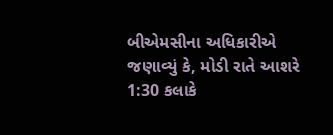બીએમસીના અધિકારીએ જણાવ્યું કે, મોડી રાતે આશરે 1:30 કલાકે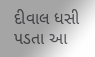દીવાલ ધસી પડતા આ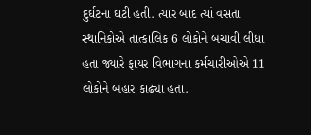દુર્ઘટના ઘટી હતી. ત્યાર બાદ ત્યાં વસતા સ્થાનિકોએ તાત્કાલિક 6 લોકોને બચાવી લીધા હતા જ્યારે ફાયર વિભાગના કર્મચારીઓએ 11 લોકોને બહાર કાઢ્યા હતા.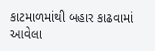કાટમાળમાંથી બહાર કાઢવામાં આવેલા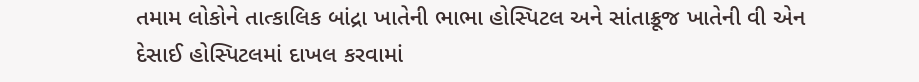તમામ લોકોને તાત્કાલિક બાંદ્રા ખાતેની ભાભા હોસ્પિટલ અને સાંતાક્રૂજ ખાતેની વી એન દેસાઈ હોસ્પિટલમાં દાખલ કરવામાં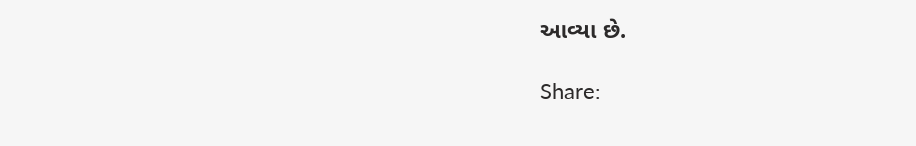આવ્યા છે.

Share: